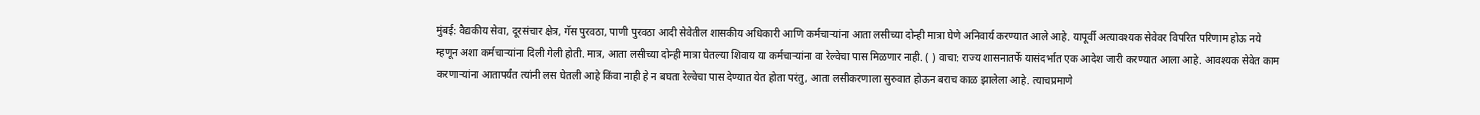मुंबई: वैद्यकीय सेवा, दूरसंचार क्षेत्र, गॅस पुरवठा, पाणी पुरवठा आदी सेवेतील शासकीय अधिकारी आणि कर्मचाऱ्यांना आता लसीच्या दोन्ही मात्रा घेणे अनिवार्य करण्यात आले आहे. यापूर्वी अत्यावश्यक सेवेवर विपरित परिणाम होऊ नये म्हणून अशा कर्मचाऱ्यांना दिली गेली होती. मात्र, आता लसीच्या दोन्ही मात्रा घेतल्या शिवाय या कर्मचाऱ्यांना वा रेल्वेचा पास मिळणार नाही. ( ) वाचा: राज्य शासनातर्फे यासंदर्भात एक आदेश जारी करण्यात आला आहे. आवश्यक सेवेत काम करणाऱ्यांना आतापर्यंत त्यांनी लस घेतली आहे किंवा नाही हे न बघता रेल्वेचा पास देण्यात येत होता परंतु, आता लसीकरणाला सुरुवात होऊन बराच काळ झालेला आहे. त्याचप्रमाणे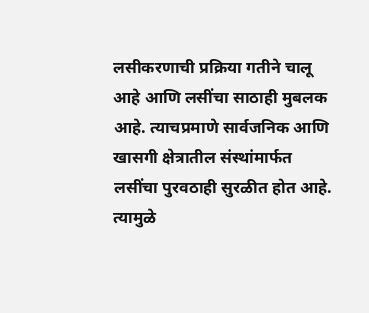लसीकरणाची प्रक्रिया गतीने चालू आहे आणि लसींचा साठाही मुबलक आहे. त्याचप्रमाणे सार्वजनिक आणि खासगी क्षेत्रातील संस्थांमार्फत लसींचा पुरवठाही सुरळीत होत आहे. त्यामुळे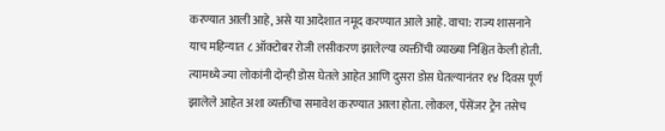करण्यात आली आहे, असे या आदेशात नमूद करण्यात आले आहे. वाचा: राज्य शासनाने याच महिन्यात ८ ऑक्टोबर रोजी लसीकरण झालेल्या व्यक्तींची व्याख्या निश्चित केली होती. त्यामध्ये ज्या लोकांनी दोन्ही डोस घेतले आहेत आणि दुसरा डोस घेतल्यानंतर १४ दिवस पूर्ण झालेले आहेत अशा व्यक्तींचा समावेश करण्यात आला होता. लोकल, पॅसेंजर ट्रेन तसेच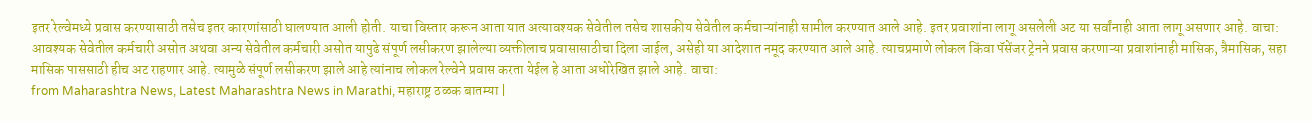इतर रेल्वेमध्ये प्रवास करण्यासाठी तसेच इतर कारणांसाठी घालण्यात आली होती. याचा विस्तार करून आता यात अत्यावश्यक सेवेतील तसेच शासकीय सेवेतील कर्मचाऱ्यांनाही सामील करण्यात आले आहे. इतर प्रवाशांना लागू असलेली अट या सर्वांनाही आता लागू असणार आहे. वाचा: आवश्यक सेवेतील कर्मचारी असोत अथवा अन्य सेवेतील कर्मचारी असोत यापुढे संपूर्ण लसीकरण झालेल्या व्यक्तीलाच प्रवासासाठीचा दिला जाईल, असेही या आदेशात नमूद करण्यात आले आहे. त्याचप्रमाणे लोकल किंवा पॅसेंजर ट्रेनने प्रवास करणाऱ्या प्रवाशांनाही मासिक, त्रैमासिक, सहा मासिक पाससाठी हीच अट राहणार आहे. त्यामुळे संपूर्ण लसीकरण झाले आहे त्यांनाच लोकल रेल्वेने प्रवास करता येईल हे आता अधोरेखित झाले आहे. वाचा:
from Maharashtra News, Latest Maharashtra News in Marathi, महाराष्ट्र ठळक बातम्या |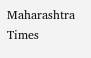Maharashtra Times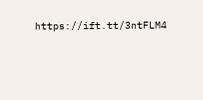https://ift.tt/3ntFLM4